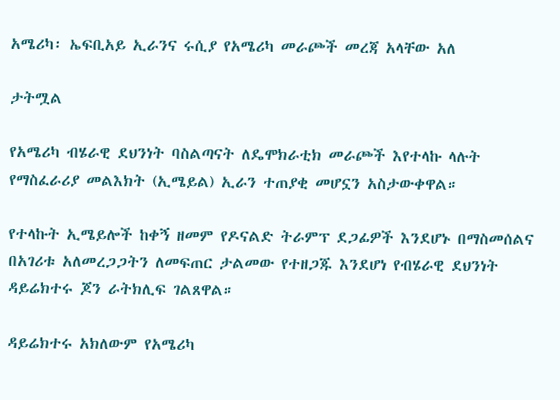አሜሪካ፡ ኤፍቢአይ ኢራንና ሩሲያ የአሜሪካ መራጮች መረጃ አላቸው አለ

ታትሟል

የአሜሪካ ብሄራዊ ደህንነት ባስልጣናት ለዴሞክራቲክ መራጮች እየተላኩ ላሉት የማስፈራሪያ መልእክት (ኢሜይል) ኢራን ተጠያቂ መሆኗን አስታውቀዋል።

የተላኩት ኢሜይሎች ከቀኝ ዘመም የዶናልድ ትራምፕ ደጋፊዎች እንደሆኑ በማስመሰልና በአገሪቱ አለመረጋጋትን ለመፍጠር ታልመው የተዘጋጁ እንደሆነ የብሄራዊ ደህንነት ዳይሬክተሩ ጆን ራትክሊፍ ገልጸዋል።

ዳይሬክተሩ አክለውም የአሜሪካ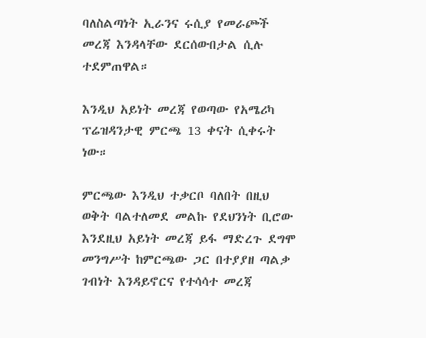ባለስልጣነት ኢራንና ሩሲያ የመራጮች መረጃ እንዳላቸው ደርሰውበታል ሲሉ ተደምጠዋል።

እንዲህ አይነት መረጃ የወጣው የአሜሪካ ፕሬዝዳንታዊ ምርጫ 13 ቀናት ሲቀሩት ነው።

ምርጫው እንዲህ ተቃርቦ ባለበት በዚህ ወቅት ባልተለመደ መልኩ የደህንነት ቢሮው እንደዚህ አይነት መረጃ ይፋ ማድረጉ ደግሞ መንግሥት ከምርጫው ጋር በተያያዘ ጣልቃ ገብነት እንዳይኖርና የተሳሳተ መረጃ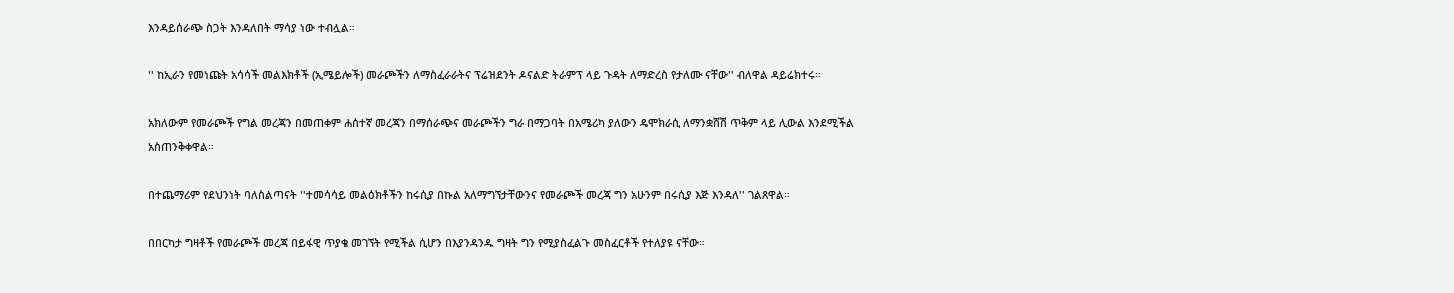እንዳይሰራጭ ስጋት እንዳለበት ማሳያ ነው ተብሏል።

'' ከኢራን የመነጩት አሳሳች መልእክቶች (ኢሜይሎች) መራጮችን ለማስፈራራትና ፕሬዝደንት ዶናልድ ትራምፕ ላይ ጉዳት ለማድረስ የታለሙ ናቸው'' ብለዋል ዳይሬክተሩ።

አክለውም የመራጮች የግል መረጃን በመጠቀም ሐሰተኛ መረጃን በማሰራጭና መራጮችን ግራ በማጋባት በአሜሪካ ያለውን ዴሞክራሲ ለማንቋሸሽ ጥቅም ላይ ሊውል እንደሚችል አስጠንቅቀዋል።

በተጨማሪም የደህንነት ባለስልጣናት ''ተመሳሳይ መልዕክቶችን ከሩሲያ በኩል አለማግኘታቸውንና የመራጮች መረጃ ግን አሁንም በሩሲያ እጅ እንዳለ'' ገልጸዋል።

በበርካታ ግዛቶች የመራጮች መረጃ በይፋዊ ጥያቄ መገኘት የሚችል ሲሆን በእያንዳንዱ ግዛት ግን የሚያስፈልጉ መስፈርቶች የተለያዩ ናቸው።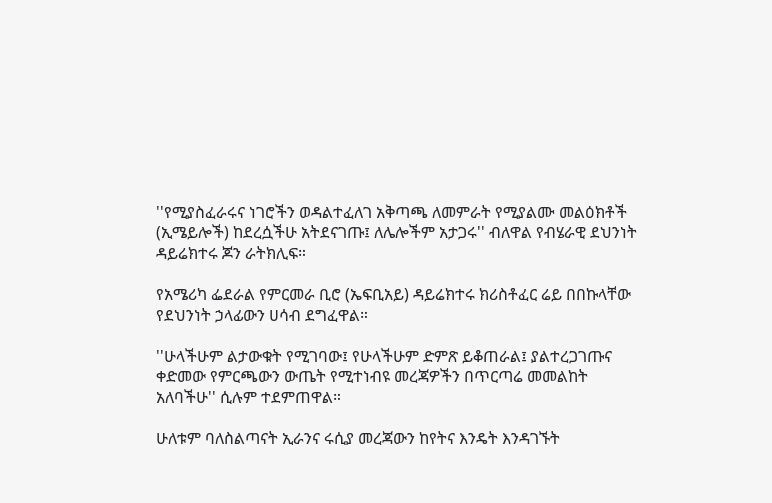''የሚያስፈራሩና ነገሮችን ወዳልተፈለገ አቅጣጫ ለመምራት የሚያልሙ መልዕክቶች (ኢሜይሎች) ከደረሷችሁ አትደናገጡ፤ ለሌሎችም አታጋሩ'' ብለዋል የብሄራዊ ደህንነት ዳይሬክተሩ ጆን ራትክሊፍ።

የአሜሪካ ፌደራል የምርመራ ቢሮ (ኤፍቢአይ) ዳይሬክተሩ ክሪስቶፈር ሬይ በበኩላቸው የደህንነት ኃላፊውን ሀሳብ ደግፈዋል።

''ሁላችሁም ልታውቁት የሚገባው፤ የሁላችሁም ድምጽ ይቆጠራል፤ ያልተረጋገጡና ቀድመው የምርጫውን ውጤት የሚተነብዩ መረጃዎችን በጥርጣሬ መመልከት አለባችሁ'' ሲሉም ተደምጠዋል።

ሁለቱም ባለስልጣናት ኢራንና ሩሲያ መረጃውን ከየትና እንዴት እንዳገኙት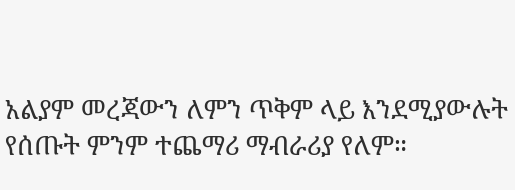አልያም መረጃውን ለምን ጥቅም ላይ እንደሚያውሉት የሰጡት ምንም ተጨማሪ ማብራሪያ የለም።